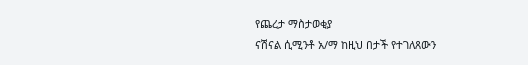የጨረታ ማስታወቂያ
ናሽናል ሲሚንቶ አ/ማ ከዚህ በታች የተገለጸውን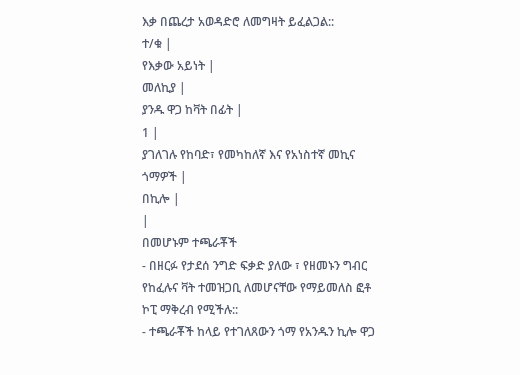እቃ በጨረታ አወዳድሮ ለመግዛት ይፈልጋል::
ተ/ቁ |
የእቃው አይነት |
መለኪያ |
ያንዱ ዋጋ ከቫት በፊት |
1 |
ያገለገሉ የከባድ፣ የመካከለኛ እና የአነስተኛ መኪና ጎማዎች |
በኪሎ |
|
በመሆኑም ተጫራቾች
- በዘርፉ የታደሰ ንግድ ፍቃድ ያለው ፣ የዘመኑን ግብር የከፈሉና ቫት ተመዝጋቢ ለመሆናቸው የማይመለስ ፎቶ ኮፒ ማቅረብ የሚችሉ::
- ተጫራቾች ከላይ የተገለጸውን ጎማ የአንዱን ኪሎ ዋጋ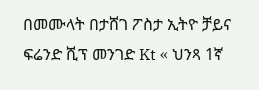በመሙላት በታሸገ ፖስታ ኢትዮ ቻይና ፍሬንድ ሺፕ መንገድ Kt « ህንጻ 1ኛ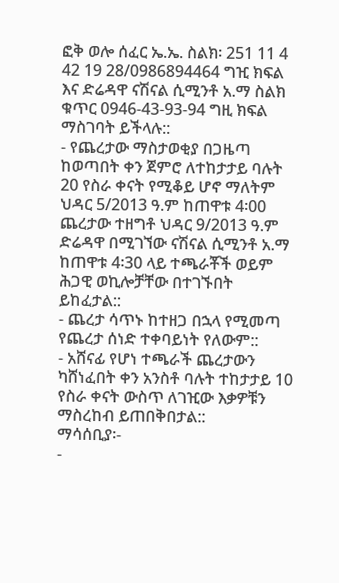ፎቅ ወሎ ሰፈር ኤ.ኤ. ስልክ፡ 251 11 4 42 19 28/0986894464 ግዢ ክፍል እና ድሬዳዋ ናሽናል ሲሚንቶ አ.ማ ስልክ ቁጥር 0946-43-93-94 ግዚ ክፍል ማስገባት ይችላሉ::
- የጨረታው ማስታወቂያ በጋዜጣ ከወጣበት ቀን ጀምሮ ለተከታታይ ባሉት 20 የስራ ቀናት የሚቆይ ሆኖ ማለትም ህዳር 5/2013 ዓ.ም ከጠዋቱ 4፡00 ጨረታው ተዘግቶ ህዳር 9/2013 ዓ.ም ድሬዳዋ በሚገኘው ናሽናል ሲሚንቶ አ.ማ ከጠዋቱ 4፡30 ላይ ተጫራቾች ወይም ሕጋዊ ወኪሎቻቸው በተገኙበት ይከፈታል::
- ጨረታ ሳጥኑ ከተዘጋ በኋላ የሚመጣ የጨረታ ሰነድ ተቀባይነት የለውም::
- አሸናፊ የሆነ ተጫራች ጨረታውን ካሸነፈበት ቀን አንስቶ ባሉት ተከታታይ 10 የስራ ቀናት ውስጥ ለገዢው እቃዎቹን ማስረከብ ይጠበቅበታል::
ማሳሰቢያ፡-
-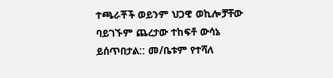ተጫራቾች ወይንም ህጋዊ ወኪሎቻቸው ባይገኙም ጨረታው ተከፍቶ ውሳኔ ይሰጥበታል:: መ/ቤቱም የተሻለ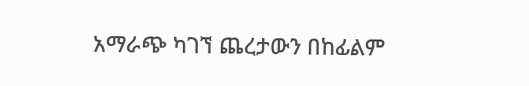አማራጭ ካገኘ ጨረታውን በከፊልም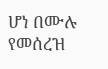ሆነ በሙሉ የመሰረዝ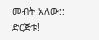መብት አለው::
ድርጅቱ!